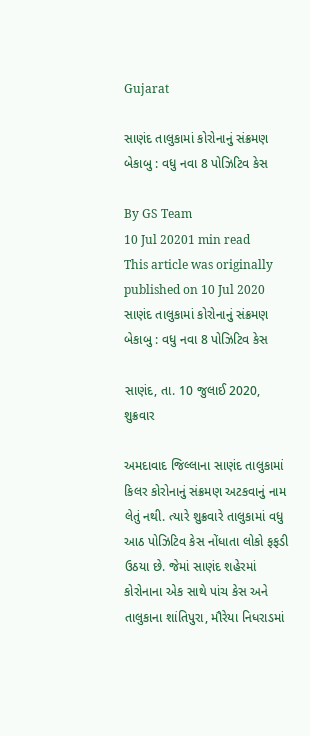Gujarat

સાણંદ તાલુકામાં કોરોનાનું સંક્રમણ બેકાબુ : વધુ નવા 8 પોઝિટિવ કેસ

By GS Team
10 Jul 20201 min read
This article was originally published on 10 Jul 2020
સાણંદ તાલુકામાં કોરોનાનું સંક્રમણ બેકાબુ : વધુ નવા 8 પોઝિટિવ કેસ

સાણંદ, તા. 10 જુલાઈ 2020, શુક્રવાર

અમદાવાદ જિલ્લાના સાણંદ તાલુકામાં કિલર કોરોનાનું સંક્રમણ અટકવાનું નામ લેતું નથી. ત્યારે શુક્રવારે તાલુકામાં વધુ આઠ પોઝિટિવ કેસ નોંધાતા લોકો ફફડી ઉઠયા છે. જેમાં સાણંદ શહેરમાં કોરોનાના એક સાથે પાંચ કેસ અને તાલુકાના શાંતિપુરા, મૌરેયા નિધરાડમાં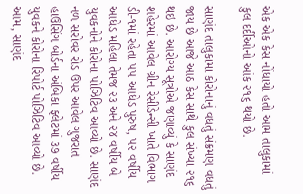એક એક કેસ નોંધાયો હતો આમ તાલુકામાં કુલ દર્દીઓનો આંક ૨૧૬ થયો છે.

સાણંદ તાલુકામા કોરોનાનું વધતું સંક્રમણ વધતું જાય છે આજે આઠ કેસ સાથે કુલ સંખ્યા ૨૧૬ થઇ છે. આરોગ્ય સૂત્રોએ જણાવ્યું કે સાણંદ શહેરમાં આવેલ ગ્રીન રેસીડેન્સી ખાતે વિભાગ ડી-૧માં રહેતા ૫૫ આધેડ પુરુષ, ૫૨ વર્ષીય આધેડ મહિલા તેમજ ૨૩ અને ૨૪ વર્ષીય બે યુવકનોને કોરોના પોઝિટિવ આવ્યો છે. સાણંદ નળ સરોવર રોડ ઉપર આવેલ ગુજરાત હાઉસિંગ બોર્ડના અંબિકા ફ્લેટમાં ૩૭ વર્ષીય યુવકને કોરોના રિપોર્ટ પોઝિટિવ આવ્યો છે. આમ, સાણંદ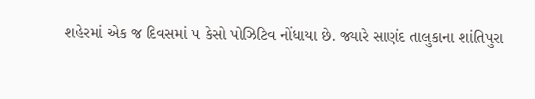શહેરમાં એક જ દિવસમાં ૫ કેસો પોઝિટિવ નોંધાયા છે. જ્યારે સાણંદ તાલુકાના શાંતિપુરા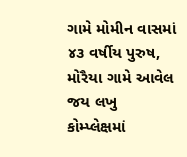ગામે મોમીન વાસમાં ૪૩ વર્ષીય પુરુષ, મોરૈયા ગામે આવેલ જય લખુ કોમ્પ્લેક્ષમાં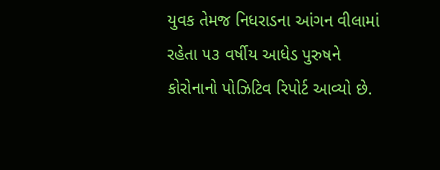યુવક તેમજ નિધરાડના આંગન વીલામાં રહેતા ૫૩ વર્ષીય આધેડ પુરુષને કોરોનાનો પોઝિટિવ રિપોર્ટ આવ્યો છે.